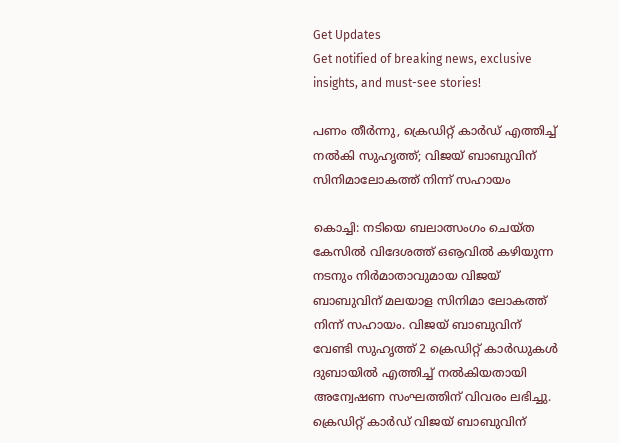Get Updates
Get notified of breaking news, exclusive insights, and must-see stories!

പണം തീര്‍ന്നു, ക്രെഡിറ്റ് കാര്‍ഡ് എത്തിച്ച് നല്‍കി സുഹൃത്ത്; വിജയ് ബാബുവിന് സിനിമാലോകത്ത് നിന്ന് സഹായം

കൊച്ചി: നടിയെ ബലാത്സംഗം ചെയ്ത കേസില്‍ വിദേശത്ത് ഒൡവില്‍ കഴിയുന്ന നടനും നിര്‍മാതാവുമായ വിജയ് ബാബുവിന് മലയാള സിനിമാ ലോകത്ത് നിന്ന് സഹായം. വിജയ് ബാബുവിന് വേണ്ടി സുഹൃത്ത് 2 ക്രെഡിറ്റ് കാര്‍ഡുകള്‍ ദുബായില്‍ എത്തിച്ച് നല്‍കിയതായി അന്വേഷണ സംഘത്തിന് വിവരം ലഭിച്ചു. ക്രെഡിറ്റ് കാര്‍ഡ് വിജയ് ബാബുവിന്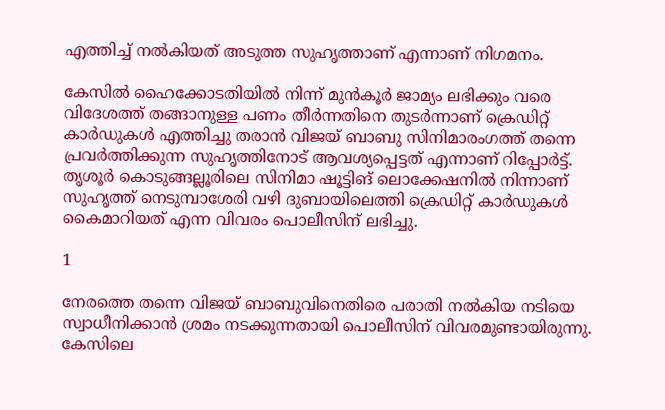എത്തിച്ച് നല്‍കിയത് അടുത്ത സുഹൃത്താണ് എന്നാണ് നിഗമനം.

കേസില്‍ ഹൈക്കോടതിയില്‍ നിന്ന് മുന്‍കൂര്‍ ജാമ്യം ലഭിക്കും വരെ വിദേശത്ത് തങ്ങാനുള്ള പണം തീര്‍ന്നതിനെ തുടര്‍ന്നാണ് ക്രെഡിറ്റ് കാര്‍ഡുകള്‍ എത്തിച്ചു തരാന്‍ വിജയ് ബാബു സിനിമാരംഗത്ത് തന്നെ പ്രവര്‍ത്തിക്കുന്ന സുഹൃത്തിനോട് ആവശ്യപ്പെട്ടത് എന്നാണ് റിപ്പോര്‍ട്ട്. തൃശൂര്‍ കൊടുങ്ങല്ലൂരിലെ സിനിമാ ഷൂട്ടിങ് ലൊക്കേഷനില്‍ നിന്നാണ് സുഹൃത്ത് നെടുമ്പാശേരി വഴി ദുബായിലെത്തി ക്രെഡിറ്റ് കാര്‍ഡുകള്‍ കൈമാറിയത് എന്ന വിവരം പൊലീസിന് ലഭിച്ചു.

1

നേരത്തെ തന്നെ വിജയ് ബാബുവിനെതിരെ പരാതി നല്‍കിയ നടിയെ സ്വാധീനിക്കാന്‍ ശ്രമം നടക്കുന്നതായി പൊലീസിന് വിവരമുണ്ടായിരുന്നു. കേസിലെ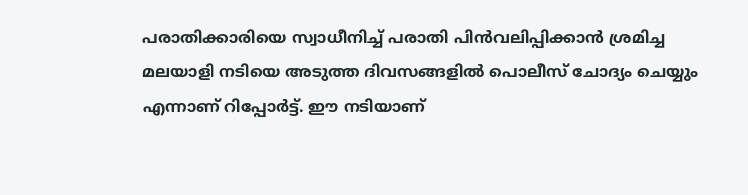പരാതിക്കാരിയെ സ്വാധീനിച്ച് പരാതി പിന്‍വലിപ്പിക്കാന്‍ ശ്രമിച്ച മലയാളി നടിയെ അടുത്ത ദിവസങ്ങളില്‍ പൊലീസ് ചോദ്യം ചെയ്യും എന്നാണ് റിപ്പോര്‍ട്ട്. ഈ നടിയാണ്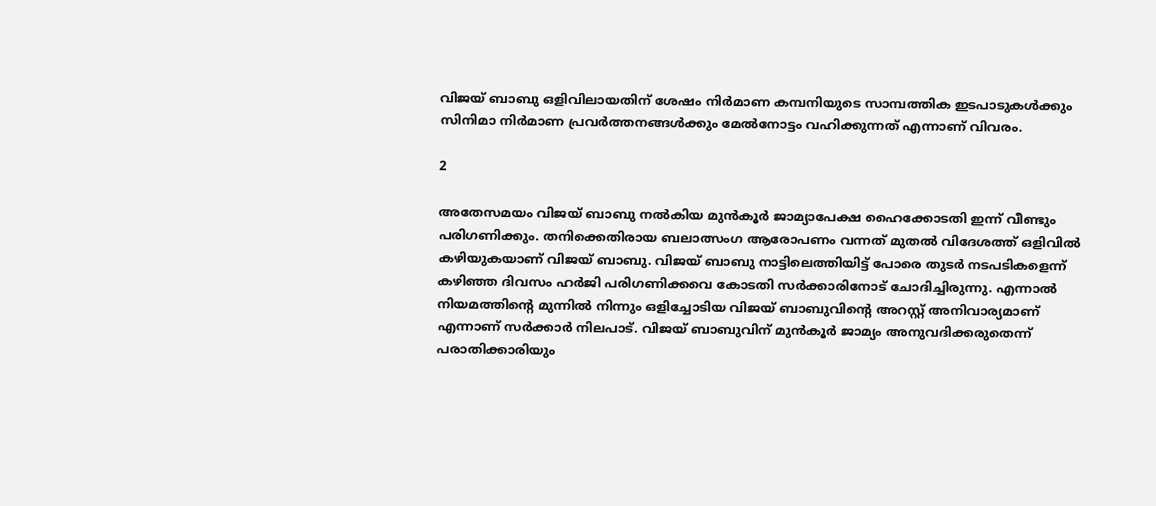വിജയ് ബാബു ഒളിവിലായതിന് ശേഷം നിര്‍മാണ കമ്പനിയുടെ സാമ്പത്തിക ഇടപാടുകള്‍ക്കും സിനിമാ നിര്‍മാണ പ്രവര്‍ത്തനങ്ങള്‍ക്കും മേല്‍നോട്ടം വഹിക്കുന്നത് എന്നാണ് വിവരം.

2

അതേസമയം വിജയ് ബാബു നല്‍കിയ മുന്‍കൂര്‍ ജാമ്യാപേക്ഷ ഹൈക്കോടതി ഇന്ന് വീണ്ടും പരിഗണിക്കും. തനിക്കെതിരായ ബലാത്സംഗ ആരോപണം വന്നത് മുതല്‍ വിദേശത്ത് ഒളിവില്‍ കഴിയുകയാണ് വിജയ് ബാബു. വിജയ് ബാബു നാട്ടിലെത്തിയിട്ട് പോരെ തുടര്‍ നടപടികളെന്ന് കഴിഞ്ഞ ദിവസം ഹര്‍ജി പരിഗണിക്കവെ കോടതി സര്‍ക്കാരിനോട് ചോദിച്ചിരുന്നു. എന്നാല്‍ നിയമത്തിന്റെ മുന്നില്‍ നിന്നും ഒളിച്ചോടിയ വിജയ് ബാബുവിന്റെ അറസ്റ്റ് അനിവാര്യമാണ് എന്നാണ് സര്‍ക്കാര്‍ നിലപാട്. വിജയ് ബാബുവിന് മുന്‍കൂര്‍ ജാമ്യം അനുവദിക്കരുതെന്ന് പരാതിക്കാരിയും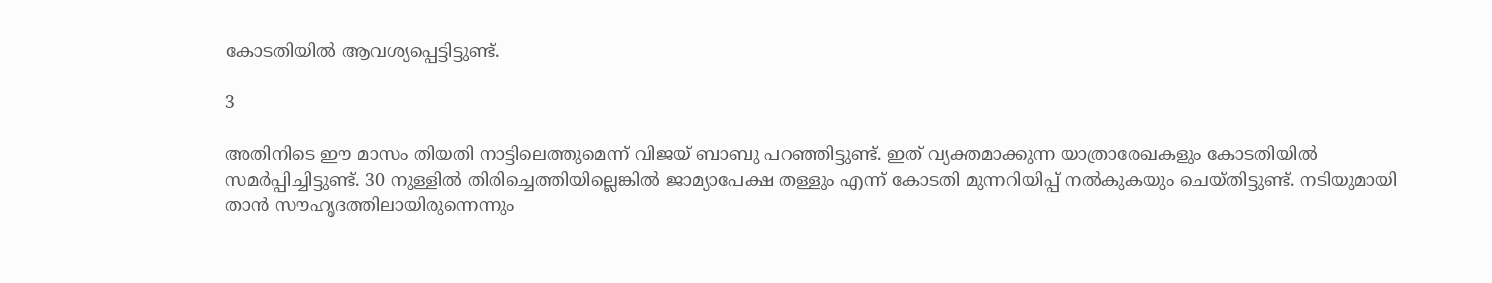കോടതിയില്‍ ആവശ്യപ്പെട്ടിട്ടുണ്ട്.

3

അതിനിടെ ഈ മാസം തിയതി നാട്ടിലെത്തുമെന്ന് വിജയ് ബാബു പറഞ്ഞിട്ടുണ്ട്. ഇത് വ്യക്തമാക്കുന്ന യാത്രാരേഖകളും കോടതിയില്‍ സമര്‍പ്പിച്ചിട്ടുണ്ട്. 30 നുള്ളില്‍ തിരിച്ചെത്തിയില്ലെങ്കില്‍ ജാമ്യാപേക്ഷ തള്ളും എന്ന് കോടതി മുന്നറിയിപ്പ് നല്‍കുകയും ചെയ്തിട്ടുണ്ട്. നടിയുമായി താന്‍ സൗഹൃദത്തിലായിരുന്നെന്നും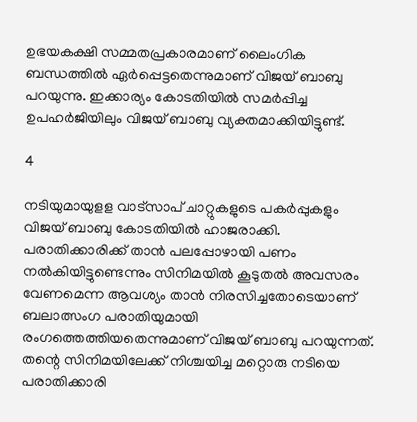ഉഭയകക്ഷി സമ്മതപ്രകാരമാണ് ലൈംഗിക ബന്ധത്തില്‍ ഏര്‍പ്പെട്ടതെന്നുമാണ് വിജയ് ബാബു പറയുന്നു. ഇക്കാര്യം കോടതിയില്‍ സമര്‍പ്പിച്ച ഉപഹര്‍ജിയിലും വിജയ് ബാബു വ്യക്തമാക്കിയിട്ടുണ്ട്.

4

നടിയുമായുളള വാട്‌സാപ് ചാറ്റുകളുടെ പകര്‍പ്പുകളും വിജയ് ബാബു കോടതിയില്‍ ഹാജരാക്കി. പരാതിക്കാരിക്ക് താന്‍ പലപ്പോഴായി പണം നല്‍കിയിട്ടുണ്ടെന്നും സിനിമയില്‍ കൂടുതല്‍ അവസരം വേണമെന്ന ആവശ്യം താന്‍ നിരസിച്ചതോടെയാണ് ബലാത്സംഗ പരാതിയുമായി രംഗത്തെത്തിയതെന്നുമാണ് വിജയ് ബാബു പറയുന്നത്. തന്റെ സിനിമയിലേക്ക് നിശ്ചയിച്ച മറ്റൊരു നടിയെ പരാതിക്കാരി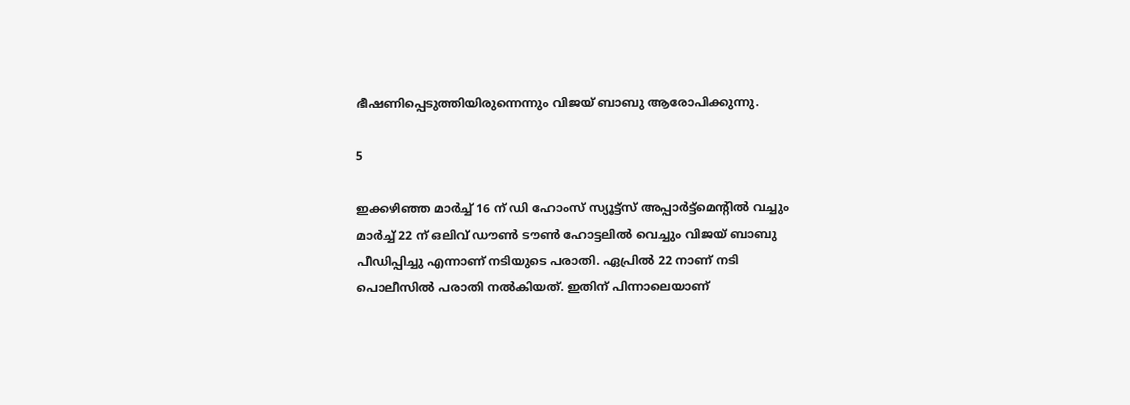ഭീഷണിപ്പെടുത്തിയിരുന്നെന്നും വിജയ് ബാബു ആരോപിക്കുന്നു.

5

ഇക്കഴിഞ്ഞ മാര്‍ച്ച് 16 ന് ഡി ഹോംസ് സ്യൂട്ട്‌സ് അപ്പാര്‍ട്ട്‌മെന്റില്‍ വച്ചും മാര്‍ച്ച് 22 ന് ഒലിവ് ഡൗണ്‍ ടൗണ്‍ ഹോട്ടലില്‍ വെച്ചും വിജയ് ബാബു പീഡിപ്പിച്ചു എന്നാണ് നടിയുടെ പരാതി. ഏപ്രില്‍ 22 നാണ് നടി പൊലീസില്‍ പരാതി നല്‍കിയത്. ഇതിന് പിന്നാലെയാണ്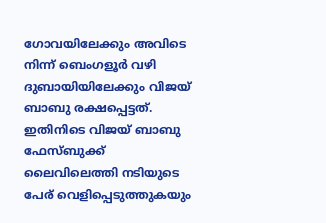ഗോവയിലേക്കും അവിടെ നിന്ന് ബെംഗളൂര്‍ വഴി ദുബായിയിലേക്കും വിജയ് ബാബു രക്ഷപ്പെട്ടത്. ഇതിനിടെ വിജയ് ബാബു ഫേസ്ബുക്ക് ലൈവിലെത്തി നടിയുടെ പേര് വെളിപ്പെടുത്തുകയും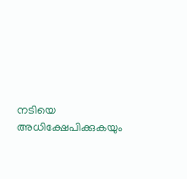നടിയെ അധിക്ഷേപിക്കുകയും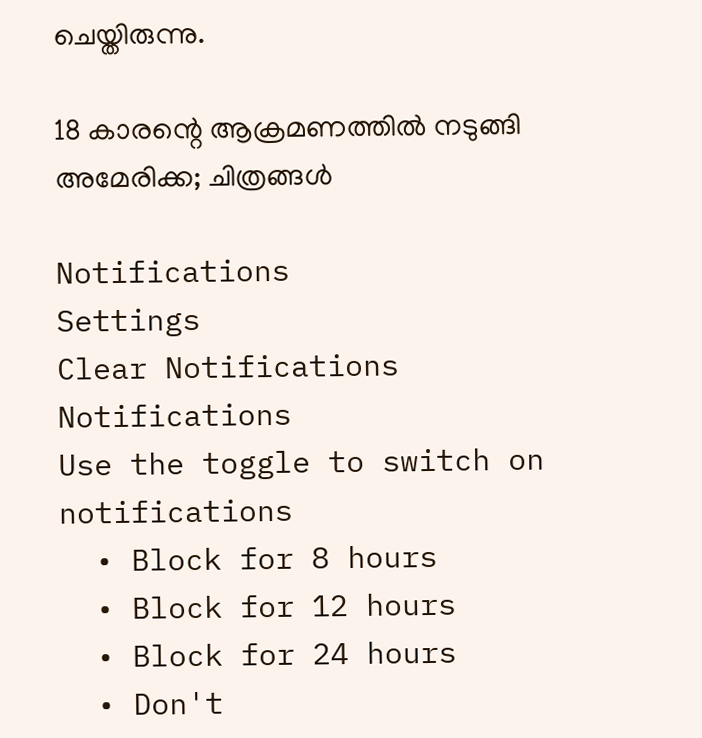ചെയ്തിരുന്നു.

18 കാരന്റെ ആക്രമണത്തില്‍ നടുങ്ങി അമേരിക്ക; ചിത്രങ്ങള്‍

Notifications
Settings
Clear Notifications
Notifications
Use the toggle to switch on notifications
  • Block for 8 hours
  • Block for 12 hours
  • Block for 24 hours
  • Don't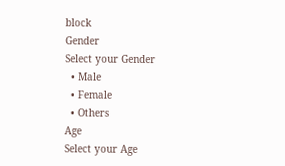block
Gender
Select your Gender
  • Male
  • Female
  • Others
Age
Select your Age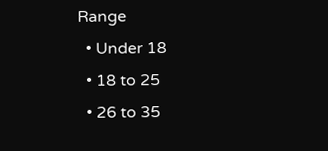Range
  • Under 18
  • 18 to 25
  • 26 to 35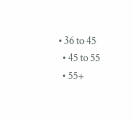• 36 to 45
  • 45 to 55
  • 55+